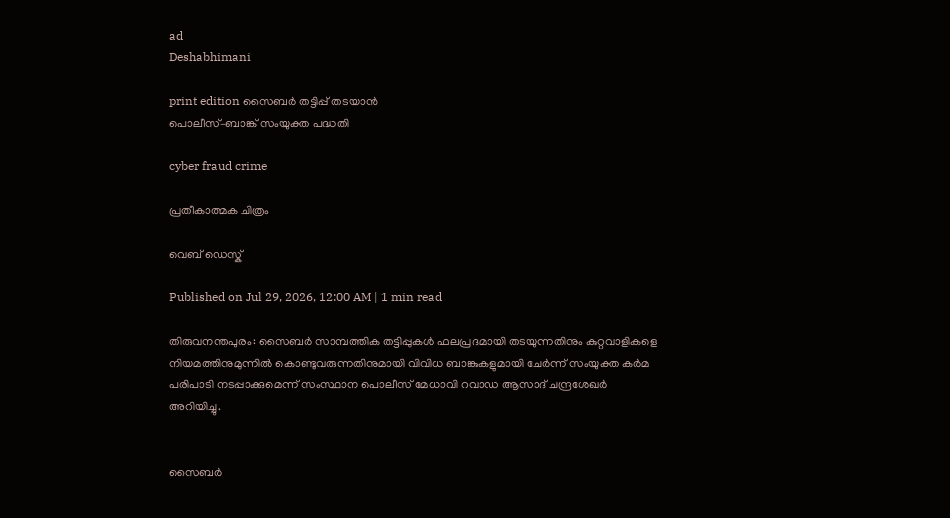ad
Deshabhimani

print edition സൈബർ തട്ടിപ്പ്‌ തടയാൻ
പൊലീസ്‌–ബാങ്ക്‌ സംയുക്ത പദ്ധതി

cyber fraud crime

പ്രതീകാത്മക ചിത്രം

വെബ് ഡെസ്ക്

Published on Jul 29, 2026, 12:00 AM | 1 min read

തിരുവനന്തപുരം: സൈബർ സാമ്പത്തിക തട്ടിപ്പുകൾ ഫലപ്രദമായി തടയുന്നതിനും കുറ്റവാളികളെ നിയമത്തിനുമുന്നിൽ കൊണ്ടുവരുന്നതിനുമായി വിവിധ ബാങ്കുകളുമായി ചേർന്ന് സംയുക്ത കർമ പരിപാടി നടപ്പാക്കുമെന്ന് സംസ്ഥാന പൊലീസ് മേധാവി റവാഡ ആസാദ് ചന്ദ്രശേഖർ അറിയിച്ചു.


സൈബർ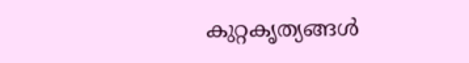കുറ്റകൃത്യങ്ങൾ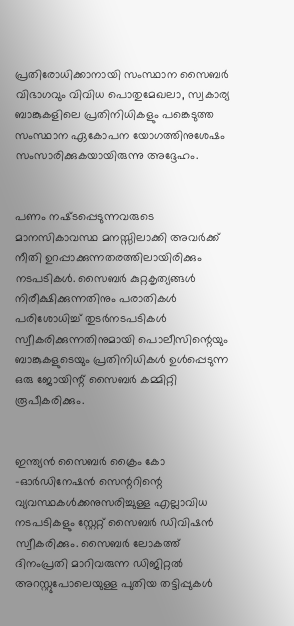പ്രതിരോധിക്കാനായി സംസ്ഥാന സൈബർ വിഭാഗവും വിവിധ പൊതുമേഖലാ, സ്വകാര്യ ബാങ്കുകളിലെ പ്രതിനിധികളും പങ്കെടുത്ത സംസ്ഥാന ഏകോപന യോഗത്തിനുശേഷം സംസാരിക്കുകയായിരുന്നു അദ്ദേഹം.


പണം നഷ്‌ടപ്പെടുന്നവരുടെ മാനസികാവസ്ഥ മനസ്സിലാക്കി അവർക്ക് നീതി ഉറപ്പാക്കുന്നതരത്തിലായിരിക്കും നടപടികൾ. സൈബർ കുറ്റകൃത്യങ്ങൾ നിരീക്ഷിക്കുന്നതിനും പരാതികൾ പരിശോധിച്ച് തുടർനടപടികൾ സ്വീകരിക്കുന്നതിനുമായി പൊലീസിന്റെയും ബാങ്കുകളുടെയും പ്രതിനിധികൾ ഉൾപ്പെടുന്ന ഒരു ജോയിന്റ്‌ സൈബർ കമ്മിറ്റി രൂപീകരിക്കും.


ഇന്ത്യൻ സൈബർ ക്രൈം കോ -ഓർഡിനേഷൻ സെന്ററിന്റെ വ്യവസ്ഥകൾക്കനുസരിച്ചുള്ള എല്ലാവിധ നടപടികളും സ്റ്റേറ്റ് സൈബർ ഡിവിഷൻ സ്വീകരിക്കും. സൈബർ ലോകത്ത് ദിനംപ്രതി മാറിവരുന്ന ഡിജിറ്റൽ അറസ്റ്റുപോലെയുള്ള പുതിയ തട്ടിപ്പുകൾ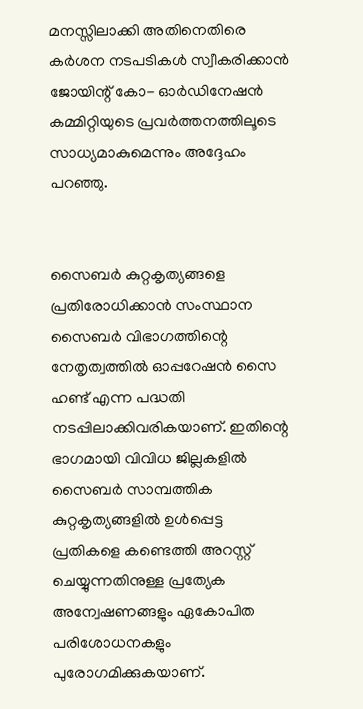മനസ്സിലാക്കി അതിനെതിരെ കർശന നടപടികൾ സ്വീകരിക്കാൻ ജോയിന്റ്‌ കോ- ഓർഡിനേഷൻ കമ്മിറ്റിയുടെ പ്രവർത്തനത്തിലൂടെ സാധ്യമാകുമെന്നും അദ്ദേഹം പറഞ്ഞു.


സൈബർ കുറ്റകൃത്യങ്ങളെ പ്രതിരോധിക്കാൻ സംസ്ഥാന സൈബർ വിഭാഗത്തിന്റെ നേതൃത്വത്തിൽ ഓപ്പറേഷൻ സൈ ഹണ്ട് എന്ന പദ്ധതി നടപ്പിലാക്കിവരികയാണ്. ഇതിന്റെ ഭാഗമായി വിവിധ ജില്ലകളിൽ സൈബർ സാമ്പത്തിക കുറ്റകൃത്യങ്ങളിൽ ഉൾപ്പെട്ട പ്രതികളെ കണ്ടെത്തി അറസ്റ്റ് ചെയ്യുന്നതിനുള്ള പ്രത്യേക അന്വേഷണങ്ങളും ഏകോപിത പരിശോധനകളും പുരോഗമിക്കുകയാണ്.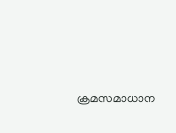ക്രമസമാധാന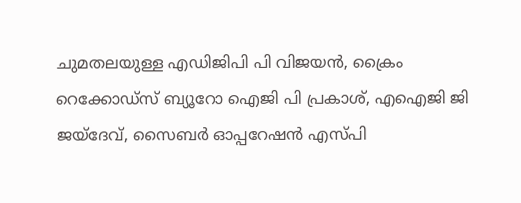ചുമതലയുള്ള എഡിജിപി പി വിജയൻ, ക്രൈം റെക്കോഡ്‌സ് ബ്യൂറോ ഐജി പി പ്രകാശ്, എഐജി ജി ജയ്ദേവ്, സൈബർ ഓപ്പറേഷൻ എസ്പി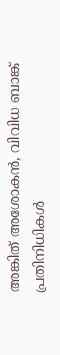അങ്കിത് അശോകൻ, വിവിധ ബാങ്ക് പ്രതിനിധികൾ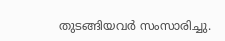തുടങ്ങിയവർ സംസാരിച്ചു.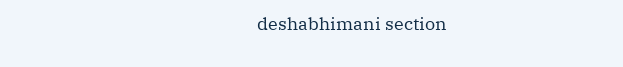deshabhimani section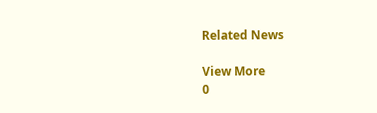Related News

View More
0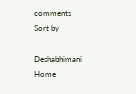comments
Sort by

Deshabhimani
Home